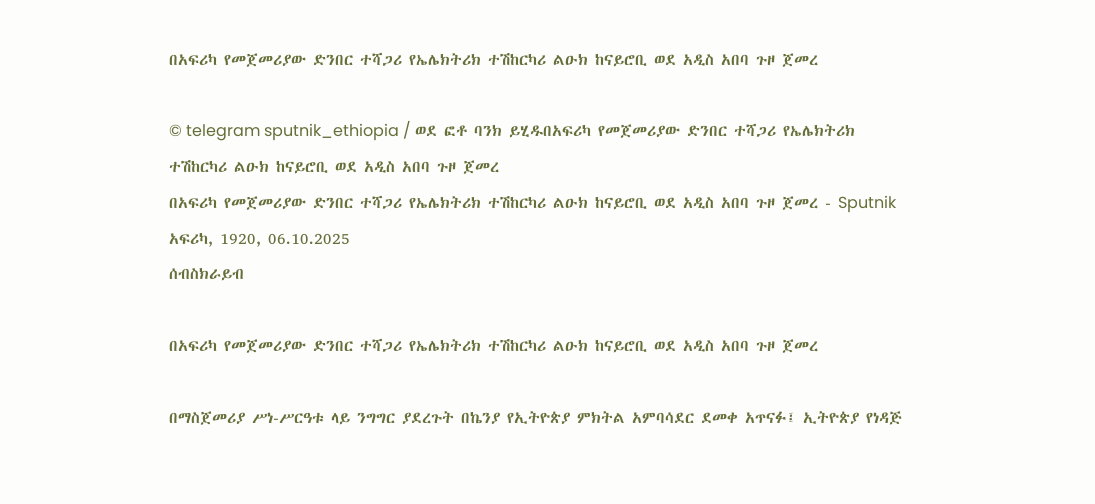በአፍሪካ የመጀመሪያው ድንበር ተሻጋሪ የኤሌክትሪክ ተሽከርካሪ ልዑክ ከናይሮቢ ወደ አዲስ አበባ ጉዞ ጀመረ

© telegram sputnik_ethiopia / ወደ ፎቶ ባንክ ይሂዱበአፍሪካ የመጀመሪያው ድንበር ተሻጋሪ የኤሌክትሪክ ተሽከርካሪ ልዑክ ከናይሮቢ ወደ አዲስ አበባ ጉዞ ጀመረ
በአፍሪካ የመጀመሪያው ድንበር ተሻጋሪ የኤሌክትሪክ ተሽከርካሪ ልዑክ ከናይሮቢ ወደ አዲስ አበባ ጉዞ ጀመረ - Sputnik አፍሪካ, 1920, 06.10.2025
ሰብስክራይብ

በአፍሪካ የመጀመሪያው ድንበር ተሻጋሪ የኤሌክትሪክ ተሽከርካሪ ልዑክ ከናይሮቢ ወደ አዲስ አበባ ጉዞ ጀመረ

በማስጀመሪያ ሥነ-ሥርዓቱ ላይ ንግግር ያደረጉት በኬንያ የኢትዮጵያ ምክትል አምባሳደር ደመቀ አጥናፉ፤ ኢትዮጵያ የነዳጅ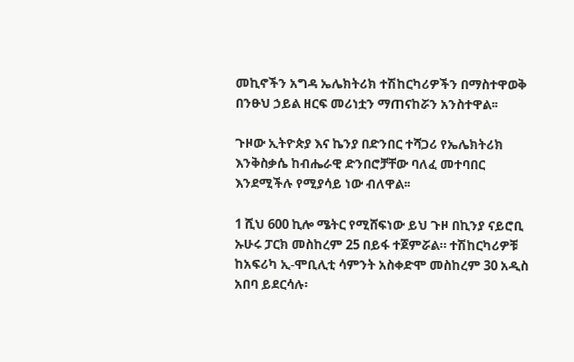መኪኖችን አግዳ ኤሌክትሪክ ተሽከርካሪዎችን በማስተዋወቅ በንፁህ ኃይል ዘርፍ መሪነቷን ማጠናከሯን አንስተዋል፡፡

ጉዞው ኢትዮጵያ እና ኬንያ በድንበር ተሻጋሪ የኤሌክትሪክ እንቅስቃሴ ከብሔራዊ ድንበሮቻቸው ባለፈ መተባበር እንደሚችሉ የሚያሳይ ነው ብለዋል፡፡

1 ሺህ 600 ኪሎ ሜትር የሚሸፍነው ይህ ጉዞ በኪንያ ናይሮቢ ኡሁሩ ፓርክ መስከረም 25 በይፋ ተጀምሯል። ተሽከርካሪዎቹ ከአፍሪካ ኢ-ሞቢሊቲ ሳምንት አስቀድሞ መስከረም 30 አዲስ አበባ ይደርሳሉ፡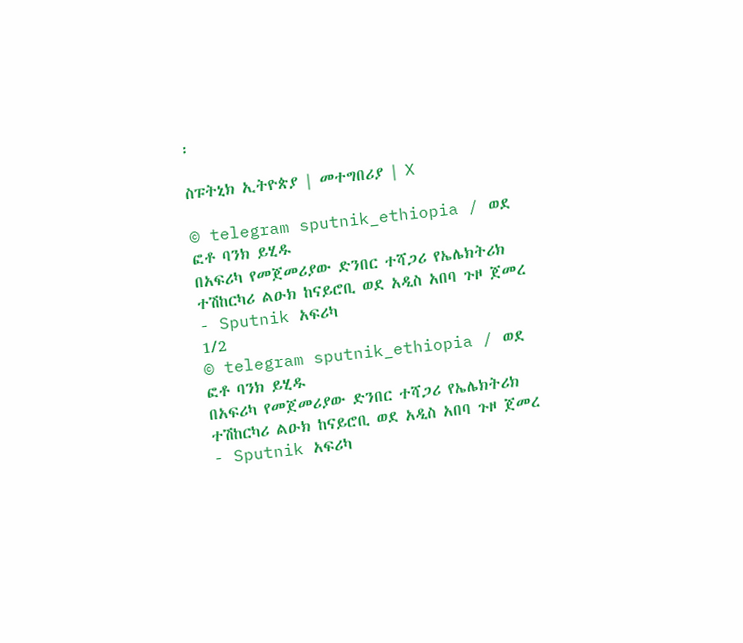፡

ስፑትኒክ ኢትዮጵያ | መተግበሪያ | X

© telegram sputnik_ethiopia / ወደ ፎቶ ባንክ ይሂዱ
በአፍሪካ የመጀመሪያው ድንበር ተሻጋሪ የኤሌክትሪክ ተሽከርካሪ ልዑክ ከናይሮቢ ወደ አዲስ አበባ ጉዞ ጀመረ - Sputnik አፍሪካ
1/2
© telegram sputnik_ethiopia / ወደ ፎቶ ባንክ ይሂዱ
በአፍሪካ የመጀመሪያው ድንበር ተሻጋሪ የኤሌክትሪክ ተሽከርካሪ ልዑክ ከናይሮቢ ወደ አዲስ አበባ ጉዞ ጀመረ - Sputnik አፍሪካ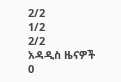2/2
1/2
2/2
አዳዲስ ዜናዎች
0